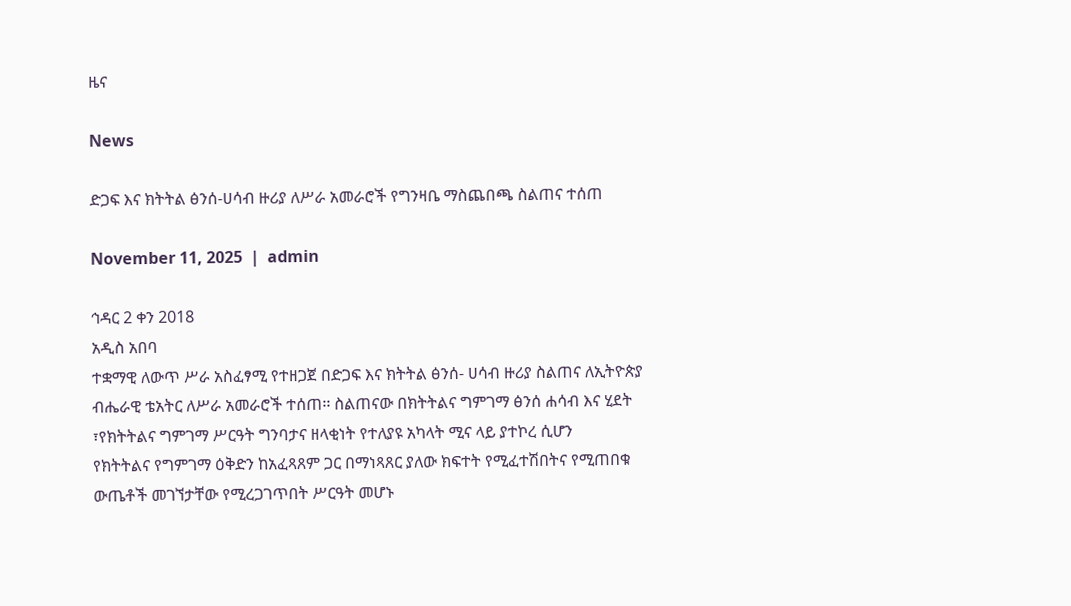ዜና

News

ድጋፍ እና ክትትል ፅንሰ-ሀሳብ ዙሪያ ለሥራ አመራሮች የግንዛቤ ማስጨበጫ ስልጠና ተሰጠ

November 11, 2025  |  admin

ኅዳር 2 ቀን 2018
አዲስ አበባ
ተቋማዊ ለውጥ ሥራ አስፈፃሚ የተዘጋጀ በድጋፍ እና ክትትል ፅንሰ- ሀሳብ ዙሪያ ስልጠና ለኢትዮጵያ ብሔራዊ ቴአትር ለሥራ አመራሮች ተሰጠ፡፡ ስልጠናው በክትትልና ግምገማ ፅንሰ ሐሳብ እና ሂደት ፣የክትትልና ግምገማ ሥርዓት ግንባታና ዘላቂነት የተለያዩ አካላት ሚና ላይ ያተኮረ ሲሆን
የክትትልና የግምገማ ዕቅድን ከአፈጻጸም ጋር በማነጻጸር ያለው ክፍተት የሚፈተሽበትና የሚጠበቁ ውጤቶች መገኘታቸው የሚረጋገጥበት ሥርዓት መሆኑ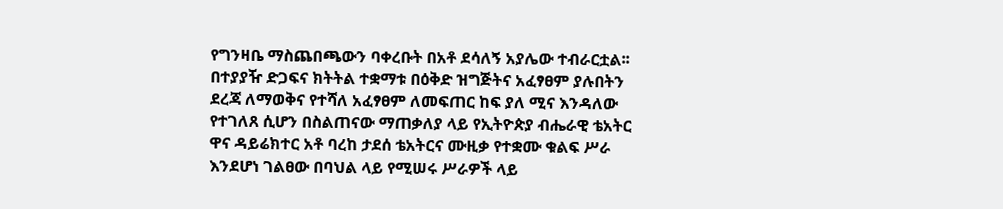የግንዛቤ ማስጨበጫውን ባቀረቡት በአቶ ደሳለኝ አያሌው ተብራርቷል፡፡
በተያያዥ ድጋፍና ክትትል ተቋማቱ በዕቅድ ዝግጅትና አፈፃፀም ያሉበትን ደረጃ ለማወቅና የተሻለ አፈፃፀም ለመፍጠር ከፍ ያለ ሚና እንዳለው የተገለጸ ሲሆን በስልጠናው ማጠቃለያ ላይ የኢትዮጵያ ብሔራዊ ቴአትር ዋና ዳይሬክተር አቶ ባረከ ታደሰ ቴአትርና ሙዚቃ የተቋሙ ቁልፍ ሥራ እንደሆነ ገልፀው በባህል ላይ የሚሠሩ ሥራዎች ላይ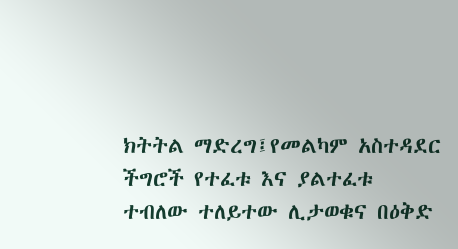ክትትል ማድረግ፤የመልካም አስተዳደር ችግሮች የተፈቱ እና ያልተፈቱ ተብለው ተለይተው ሊታወቁና በዕቅድ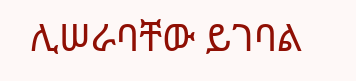ሊሠራባቸው ይገባል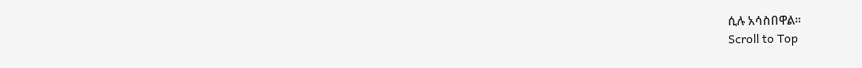ሲሉ አሳስበዋል፡፡
Scroll to Top